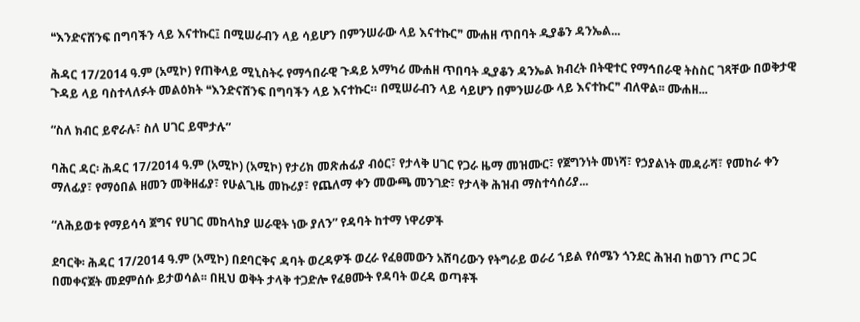❝እንድናሸንፍ በግባችን ላይ እናተኩር፤ በሚሠራብን ላይ ሳይሆን በምንሠራው ላይ እናተኩር❞ ሙሐዘ ጥበባት ዲያቆን ዳንኤል...

ሕዳር 17/2014 ዓ.ም (አሚኮ) የጠቅላይ ሚኒስትሩ የማኅበራዊ ጉዳይ አማካሪ ሙሐዘ ጥበባት ዲያቆን ዳንኤል ክብረት በትዊተር የማኅበራዊ ትስስር ገጻቸው በወቅታዊ ጉዳይ ላይ ባስተላለፉት መልዕክት ❝እንድናሸንፍ በግባችን ላይ እናተኩር። በሚሠራብን ላይ ሳይሆን በምንሠራው ላይ እናተኩር❞ ብለዋል፡፡ ሙሐዘ...

“ስለ ክብር ይኖራሉ፣ ስለ ሀገር ይሞታሉ”

ባሕር ዳር፡ ሕዳር 17/2014 ዓ.ም (አሚኮ) (አሚኮ) የታሪክ መጽሐፊያ ብዕር፣ የታላቅ ሀገር የጋራ ዜማ መዝሙር፣ የጀግንነት መነሻ፣ የኃያልነት መዳራሻ፣ የመከራ ቀን ማለፊያ፣ የማዕበል ዘመን መቅዘፊያ፣ የሁልጊዜ መኩሪያ፣ የጨለማ ቀን መውጫ መንገድ፣ የታላቅ ሕዝብ ማስተሳሰሪያ...

“ለሕይወቱ የማይሳሳ ጀግና የሀገር መከላከያ ሠራዊት ነው ያለን” የዳባት ከተማ ነዋሪዎች

ደባርቅ፡ ሕዳር 17/2014 ዓ.ም (አሚኮ) በደባርቅና ዳባት ወረዳዎች ወረራ የፈፀመውን አሸባሪውን የትግራይ ወራሪ ኀይል የሰሜን ጎንደር ሕዝብ ከወገን ጦር ጋር በመቀናጀት መደምሰሱ ይታወሳል፡፡ በዚህ ወቅት ታላቅ ተጋድሎ የፈፀሙት የዳባት ወረዳ ወጣቶች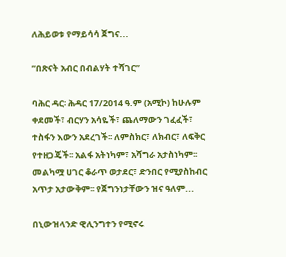ለሕይወቱ የማይሳሳ ጀግና...

ʺበጽናት አብር በብልሃት ተሻገር”

ባሕር ዳር፡ ሕዳር 17/2014 ዓ.ም (አሚኮ) ከሁሉም ቀደመች፣ ብርሃን አሳዬች፣ ጨለማውን ገፈፈች፣ ተስፋን እውን አደረገች፡፡ ለምስክር፣ ለክብር፣ ለፍቅር የተዘጋጄች፡፡ አልፋ አትነካም፣ አሻግራ አታስነካም፡፡ መልካሟ ሀገር ቆራጥ ወታደር፣ ድንበር የሚያስከብር አጥታ አታውቅም፡፡ የጀግንነታቸውን ዝና ዓለም...

በኒውዝላንድ ዊሊንግተን የሚኖሩ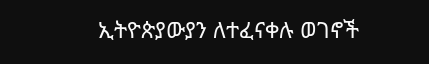ኢትዮጵያውያን ለተፈናቀሉ ወገኖች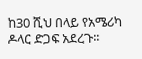ከ30 ሺህ በላይ የአሜሪካ ዶላር ድጋፍ አደረጉ፡፡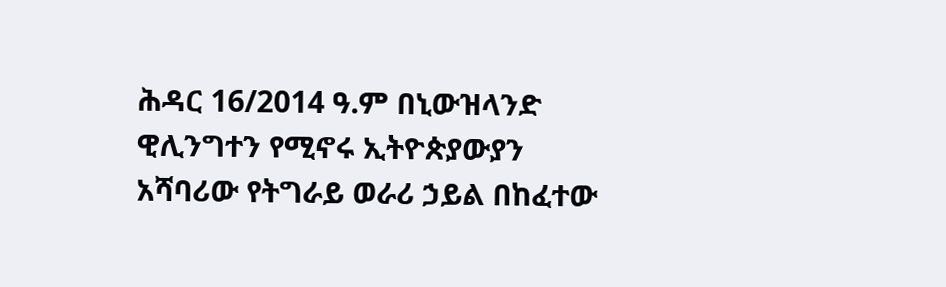ሕዳር 16/2014 ዓ.ም በኒውዝላንድ ዊሊንግተን የሚኖሩ ኢትዮጵያውያን አሻባሪው የትግራይ ወራሪ ኃይል በከፈተው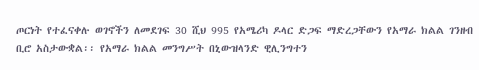ጦርነት የተፈናቀሉ ወገኖችን ለመደገፍ 30 ሺህ 995 የአሜሪካ ዶላር ድጋፍ ማድረጋቸውን የአማራ ክልል ገንዘብ ቢሮ አስታውቋል፡፡ የአማራ ክልል መንግሥት በኒውዝላንድ ዊሊንግተን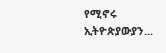የሚኖሩ ኢትዮጵያውያን...